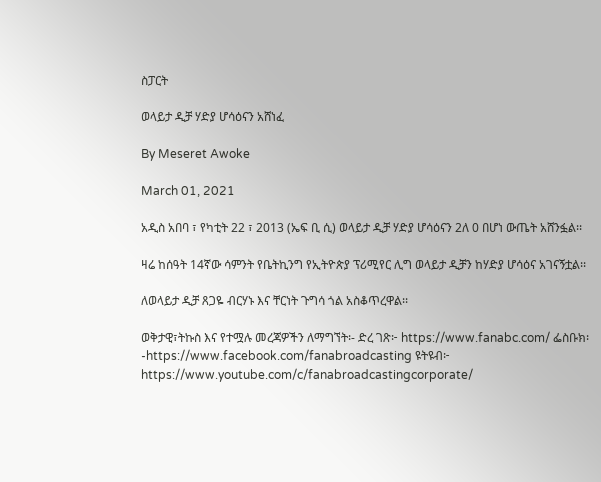ስፓርት

ወላይታ ዲቻ ሃድያ ሆሳዕናን አሸነፈ

By Meseret Awoke

March 01, 2021

አዲስ አበባ ፣ የካቲት 22 ፣ 2013 (ኤፍ ቢ ሲ) ወላይታ ዲቻ ሃድያ ሆሳዕናን 2ለ 0 በሆነ ውጤት አሸንፏል፡፡

ዛሬ ከሰዓት 14ኛው ሳምንት የቤትኪንግ የኢትዮጵያ ፕሪሚየር ሊግ ወላይታ ዲቻን ከሃድያ ሆሳዕና አገናኝቷል፡፡

ለወላይታ ዲቻ ጸጋዬ ብርሃኑ እና ቸርነት ጉግሳ ጎል አስቆጥረዋል፡፡

ወቅታዊ፣ትኩስ እና የተሟሉ መረጃዎችን ለማግኘት፡- ድረ ገጽ፦ https://www.fanabc.com/ ፌስቡክ፡-https://www.facebook.com/fanabroadcasting ዩትዩብ፦ https://www.youtube.com/c/fanabroadcastingcorporate/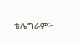ቴሌግራም፦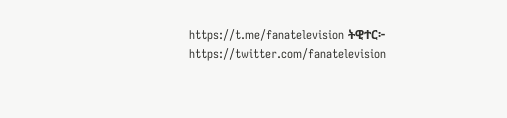https://t.me/fanatelevision ትዊተር፦ https://twitter.com/fanatelevision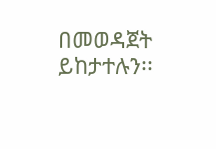በመወዳጀት ይከታተሉን፡፡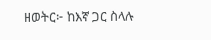ዘወትር፦ ከእኛ ጋር ስላሉ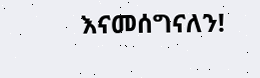እናመሰግናለን!